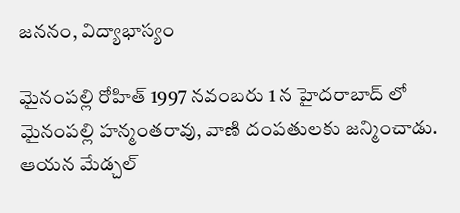జననం, విద్యాభాస్యం

మైనంపల్లి రోహిత్ 1997 నవంబరు 1 న హైదరాబాద్ లో మైనంపల్లి హన్మంతరావు, వాణి దంపతులకు జన్మించాడు. ఆయన మేడ్చల్‌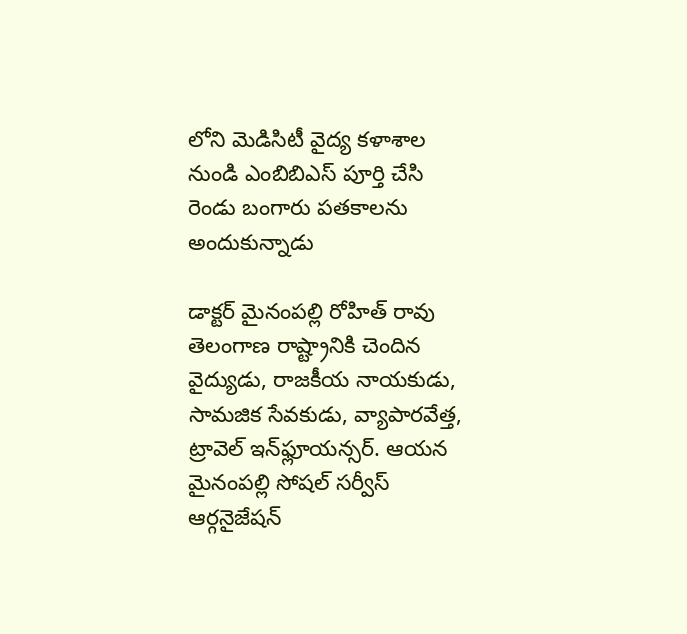లోని మెడిసిటీ వైద్య కళాశాల నుండి ఎంబిబిఎస్ పూర్తి చేసి రెండు బంగారు పతకాలను అందుకున్నాడు

డాక్టర్ మైనంపల్లి రోహిత్ రావు తెలంగాణ రాష్ట్రానికి చెందిన వైద్యుడు, రాజకీయ నాయకుడు, సామజిక సేవకుడు, వ్యాపారవేత్త, ట్రావెల్ ఇన్‌ఫ్లూయన్సర్. ఆయన మైనంపల్లి సోషల్ సర్వీస్ ఆర్గనైజేషన్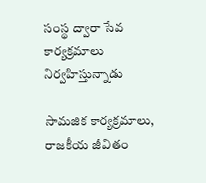సంస్థ ద్వారా సేవ కార్యక్రమాలు నిర్వహిస్తున్నాడు

సామజిక కార్యక్రమాలు, రాజకీయ జీవితం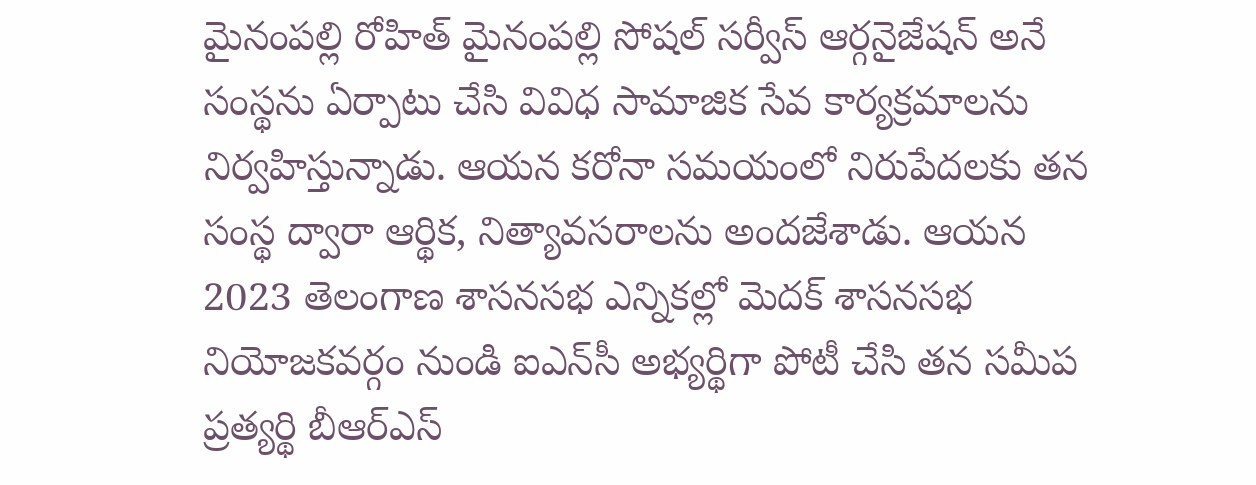మైనంపల్లి రోహిత్ మైనంపల్లి సోషల్ సర్వీస్ ఆర్గనైజేషన్ అనే సంస్థను ఏర్పాటు చేసి వివిధ సామాజిక సేవ కార్యక్రమాలను నిర్వహిస్తున్నాడు. ఆయన కరోనా సమయంలో నిరుపేదలకు తన సంస్థ ద్వారా ఆర్థిక, నిత్యావసరాలను అందజేశాడు. ఆయన 2023 తెలంగాణ శాసనసభ ఎన్నికల్లో మెదక్ శాసనసభ నియోజకవర్గం నుండి ఐఎన్‌సీ అభ్యర్థిగా పోటీ చేసి తన సమీప ప్రత్యర్థి బీఆర్ఎస్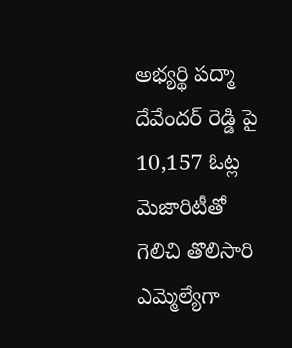అభ్యర్థి పద్మా దేవేందర్ రెడ్డి పై 10,157 ఓట్ల మెజారిటీతో గెలిచి తొలిసారి ఎమ్మెల్యేగా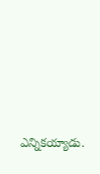ఎన్నికయ్యాడు.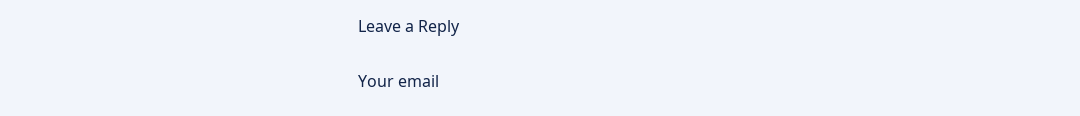Leave a Reply

Your email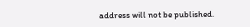address will not be published.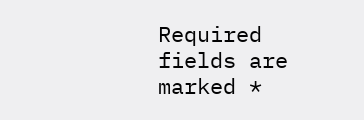Required fields are marked *